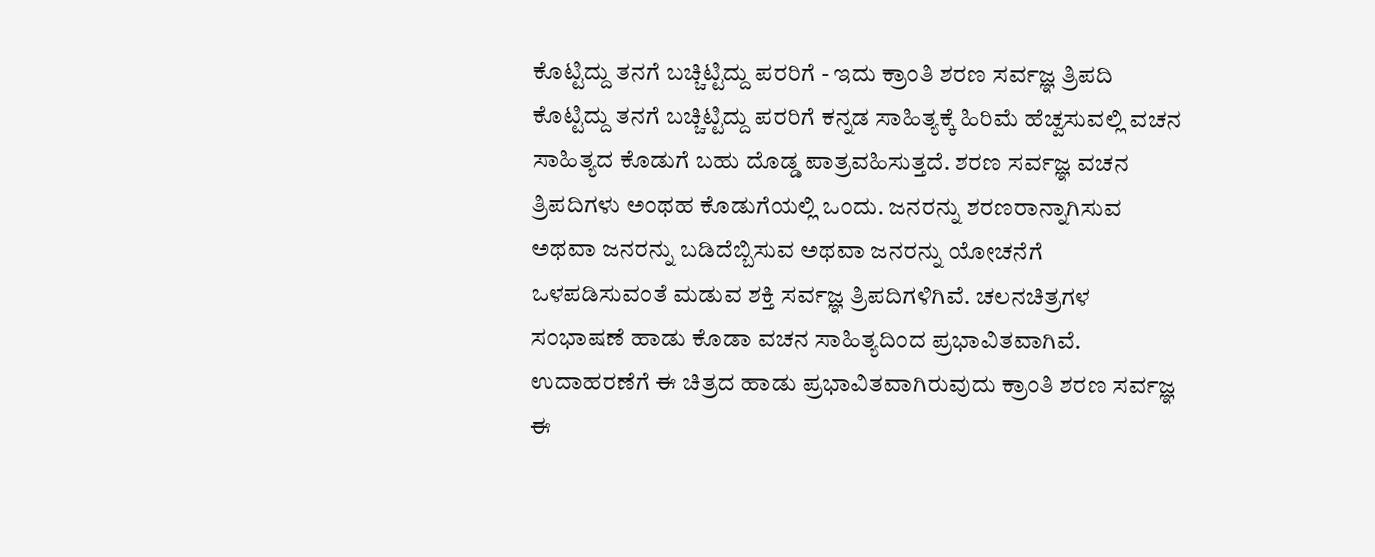ಕೊಟ್ಟಿದ್ದು ತನಗೆ ಬಚ್ಚಿಟ್ಟಿದ್ದು ಪರರಿಗೆ - ಇದು ಕ್ರಾಂತಿ ಶರಣ ಸರ್ವಜ್ಞ ತ್ರಿಪದಿ
ಕೊಟ್ಟಿದ್ದು ತನಗೆ ಬಚ್ಚಿಟ್ಟಿದ್ದು ಪರರಿಗೆ ಕನ್ನಡ ಸಾಹಿತ್ಯಕ್ಕೆ ಹಿರಿಮೆ ಹೆಚ್ವಸುವಲ್ಲಿ ವಚನ ಸಾಹಿತ್ಯದ ಕೊಡುಗೆ ಬಹು ದೊಡ್ಡ ಪಾತ್ರವಹಿಸುತ್ತದೆ. ಶರಣ ಸರ್ವಜ್ಞ ವಚನ ತ್ರಿಪದಿಗಳು ಅಂಥಹ ಕೊಡುಗೆಯಲ್ಲಿ ಒಂದು. ಜನರನ್ನು ಶರಣರಾನ್ನಾಗಿಸುವ ಅಥವಾ ಜನರನ್ನು ಬಡಿದೆಬ್ಬಿಸುವ ಅಥವಾ ಜನರನ್ನು ಯೋಚನೆಗೆ ಒಳಪಡಿಸುವಂತೆ ಮಡುವ ಶಕ್ತಿ ಸರ್ವಜ್ಞ ತ್ರಿಪದಿಗಳಿಗಿವೆ. ಚಲನಚಿತ್ರಗಳ ಸಂಭಾಷಣೆ ಹಾಡು ಕೊಡಾ ವಚನ ಸಾಹಿತ್ಯದಿಂದ ಪ್ರಭಾವಿತವಾಗಿವೆ. ಉದಾಹರಣೆಗೆ ಈ ಚಿತ್ರದ ಹಾಡು ಪ್ರಭಾವಿತವಾಗಿರುವುದು ಕ್ರಾಂತಿ ಶರಣ ಸರ್ವಜ್ಞ ಈ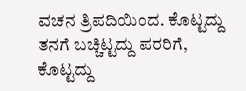ವಚನ ತ್ರಿಪದಿಯಿಂದ. ಕೊಟ್ಟದ್ದು ತನಗೆ ಬಚ್ಚಿಟ್ಟದ್ದು ಪರರಿಗೆ, ಕೊಟ್ಟದ್ದು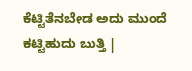ಕೆಟ್ಟಿತೆನಬೇಡ ಅದು ಮುಂದೆ ಕಟ್ಟಿಹುದು ಬುತ್ತಿ |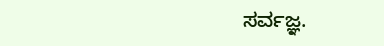ಸರ್ವಜ್ಞ.